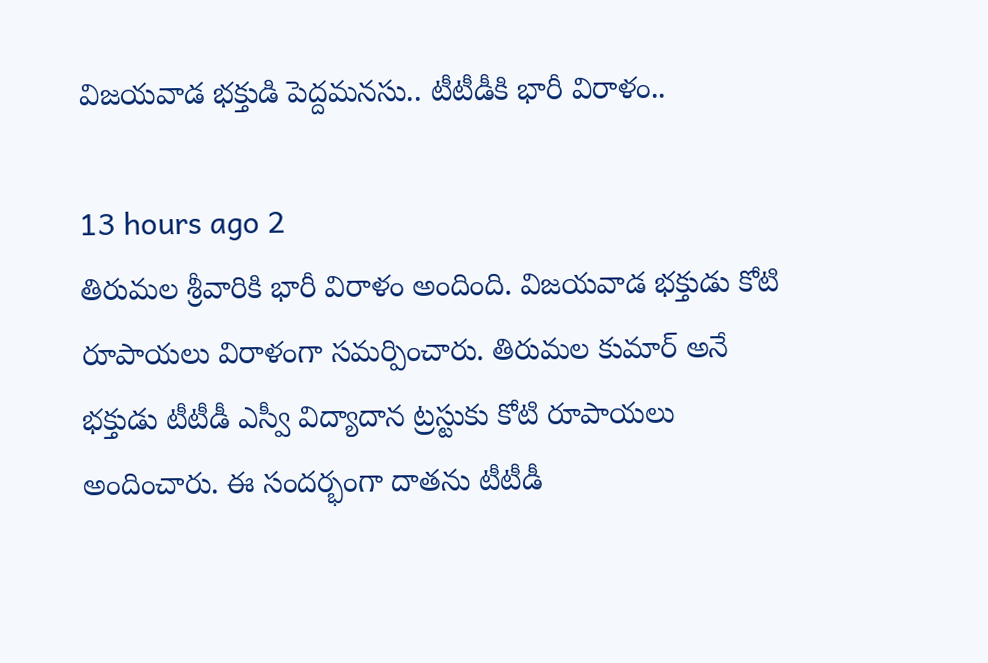విజయవాడ భక్తుడి పెద్దమనసు.. టీటీడీకి భారీ విరాళం..

13 hours ago 2
తిరుమల శ్రీవారికి భారీ విరాళం అందింది. విజయవాడ భక్తుడు కోటి రూపాయలు విరాళంగా సమర్పించారు. తిరుమల కుమార్ అనే భక్తుడు టీటీడీ ఎస్వీ విద్యాదాన ట్రస్టుకు కోటి రూపాయలు అందించారు. ఈ సందర్భంగా దాతను టీటీడీ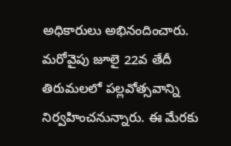అధికారులు అభినందించారు. మరోవైపు జూలై 22వ తేదీ తిరుమలలో పల్లవోత్సవాన్ని నిర్వహించనున్నారు. ఈ మేరకు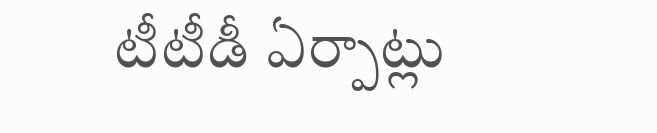టీటీడీ ఏర్పాట్లు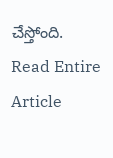చేస్తోంది.
Read Entire Article